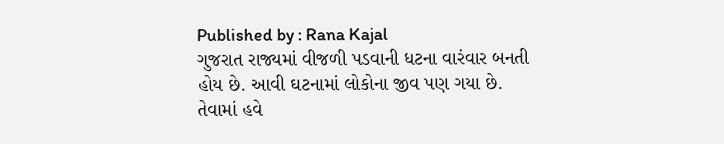Published by : Rana Kajal
ગુજરાત રાજ્યમાં વીજળી પડવાની ધટના વારંવાર બનતી હોય છે. આવી ઘટનામાં લોકોના જીવ પણ ગયા છે. તેવામાં હવે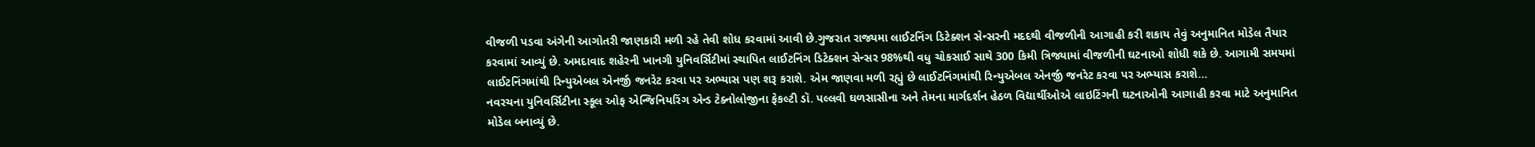વીજળી પડવા અંગેની આગોતરી જાણકારી મળી રહે તેવી શોધ કરવામાં આવી છે.ગુજરાત રાજ્યમા લાઈટનિંગ ડિટેક્શન સેન્સરની મદદથી વીજળીની આગાહી કરી શકાય તેવું અનુમાનિત મોડેલ તૈયાર કરવામાં આવ્યું છે. અમદાવાદ શહેરની ખાનગી યુનિવર્સિટીમાં સ્થાપિત લાઈટનિંગ ડિટેક્શન સેન્સર 98%થી વધુ ચોકસાઈ સાથે 300 કિમી ત્રિજ્યામાં વીજળીની ઘટનાઓ શોધી શકે છે. આગામી સમયમાં લાઈટનિંગમાંથી રિન્યુએબલ એનર્જી જનરેટ કરવા પર અભ્યાસ પણ શરૂ કરાશે. એમ જાણવા મળી રહ્યું છે લાઈટનિંગમાંથી રિન્યુએબલ એનર્જી જનરેટ કરવા પર અભ્યાસ કરાશે…
નવરચના યુનિવર્સિટીના સ્કૂલ ઓફ એન્જિનિયરિંગ એન્ડ ટેક્નોલોજીના ફેકલ્ટી ડૉ. પલ્લવી ઘળસાસીના અને તેમના માર્ગદર્શન હેઠળ વિદ્યાર્થીઓએ લાઇટિંગની ઘટનાઓની આગાહી કરવા માટે અનુમાનિત મોડેલ બનાવ્યું છે.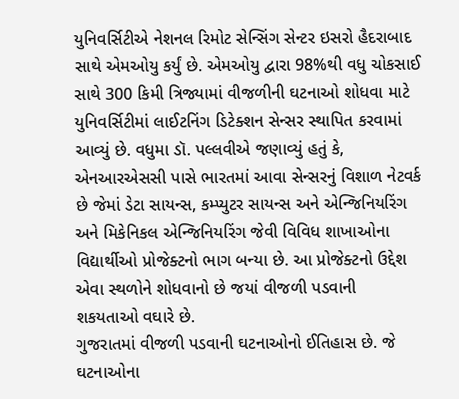યુનિવર્સિટીએ નેશનલ રિમોટ સેન્સિંગ સેન્ટર ઇસરો હૈદરાબાદ સાથે એમઓયુ કર્યું છે. એમઓયુ દ્વારા 98%થી વધુ ચોકસાઈ સાથે 300 કિમી ત્રિજ્યામાં વીજળીની ઘટનાઓ શોધવા માટે યુનિવર્સિટીમાં લાઈટનિંગ ડિટેક્શન સેન્સર સ્થાપિત કરવામાં આવ્યું છે. વધુમા ડૉ. પલ્લવીએ જણાવ્યું હતું કે, એનઆરએસસી પાસે ભારતમાં આવા સેન્સરનું વિશાળ નેટવર્ક છે જેમાં ડેટા સાયન્સ, કમ્પ્યુટર સાયન્સ અને એન્જિનિયરિંગ અને મિકેનિકલ એન્જિનિયરિંગ જેવી વિવિધ શાખાઓના વિદ્યાર્થીઓ પ્રોજેક્ટનો ભાગ બન્યા છે. આ પ્રોજેક્ટનો ઉદ્દેશ એવા સ્થળોને શોધવાનો છે જયાં વીજળી પડવાની શકયતાઓ વઘારે છે.
ગુજરાતમાં વીજળી પડવાની ઘટનાઓનો ઈતિહાસ છે. જે ઘટનાઓના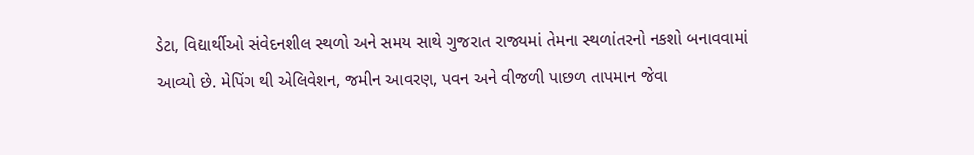ડેટા, વિદ્યાર્થીઓ સંવેદનશીલ સ્થળો અને સમય સાથે ગુજરાત રાજ્યમાં તેમના સ્થળાંતરનો નકશો બનાવવામાં આવ્યો છે. મેપિંગ થી એલિવેશન, જમીન આવરણ, પવન અને વીજળી પાછળ તાપમાન જેવા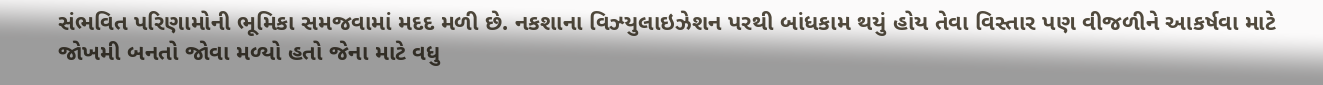સંભવિત પરિણામોની ભૂમિકા સમજવામાં મદદ મળી છે. નકશાના વિઝ્યુલાઇઝેશન પરથી બાંધકામ થયું હોય તેવા વિસ્તાર પણ વીજળીને આકર્ષવા માટે જોખમી બનતો જોવા મળ્યો હતો જેના માટે વધુ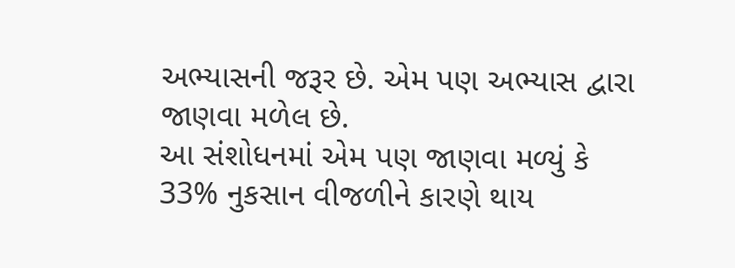અભ્યાસની જરૂર છે. એમ પણ અભ્યાસ દ્વારા જાણવા મળેલ છે.
આ સંશોધનમાં એમ પણ જાણવા મળ્યું કે 33% નુકસાન વીજળીને કારણે થાય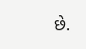છે.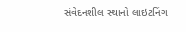સંવેદનશીલ સ્થાનો લાઇટનિંગ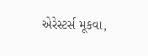એરેસ્ટર્સ મૂકવા,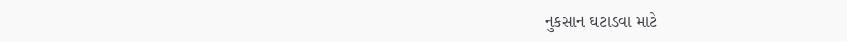નુકસાન ઘટાડવા માટે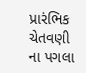પ્રારંભિક ચેતવણી ના પગલા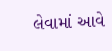લેવામાં આવે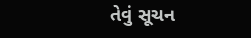તેવું સૂચન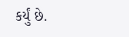કર્યું છે.